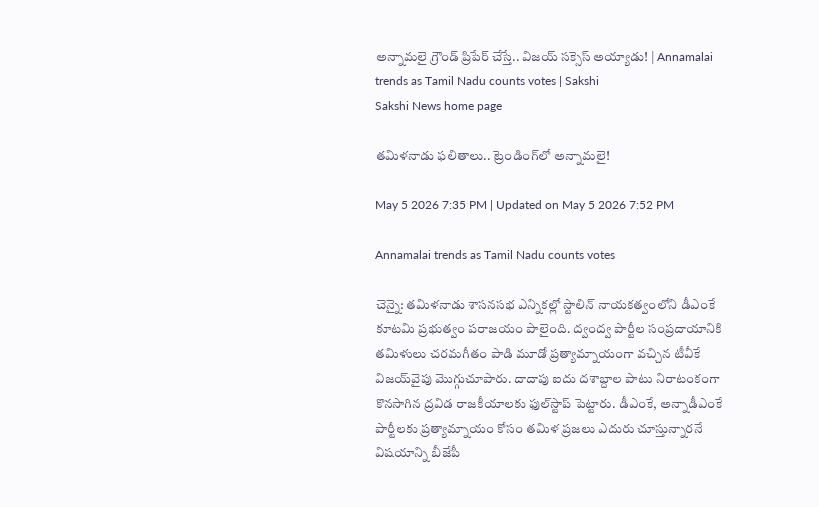అన్నామ‌లై గ్రౌండ్ ప్రిపేర్ చేస్తే.. విజ‌య్ స‌క్సెస్ అయ్యాడు! | Annamalai trends as Tamil Nadu counts votes | Sakshi
Sakshi News home page

త‌మిళ‌నాడు ఫ‌లితాలు.. ట్రెండింగ్‌లో అన్నామ‌లై!

May 5 2026 7:35 PM | Updated on May 5 2026 7:52 PM

Annamalai trends as Tamil Nadu counts votes

చెన్నై: త‌మిళ‌నాడు శాస‌నస‌భ ఎన్నిక‌ల్లో స్టాలిన్ నాయ‌క‌త్వంలోని డీఎంకే కూట‌మి ప్ర‌భుత్వం పరాజయం పాలైంది. ద్వంద్వ పార్టీల సంప్ర‌దాయానికి త‌మిళులు చ‌ర‌మ‌గీతం పాడి మూడో ప్ర‌త్యామ్నాయంగా వ‌చ్చిన టీవీకే విజయ్‌వైపు మొగ్గుచూపారు. దాదాపు ఐదు ద‌శాబ్దాల పాటు నిరాటంకంగా కొన‌సాగిన‌ ద్ర‌విడ రాజ‌కీయాల‌కు ఫుల్‌స్టాప్ పెట్టారు. డీఎంకే, అన్నాడీఎంకే పార్టీల‌కు ప్ర‌త్యామ్నాయం కోసం త‌మిళ ప్ర‌జ‌లు ఎదురు చూస్తున్నార‌నే విష‌యాన్ని బీజేపీ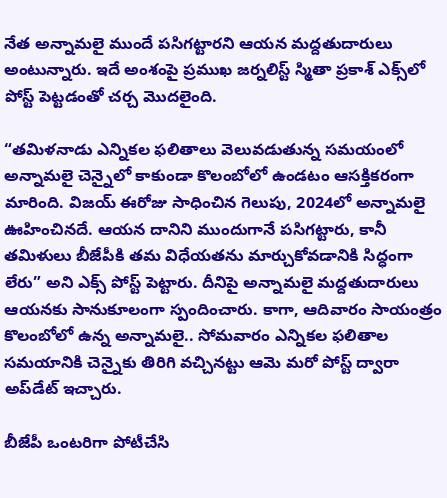నేత అన్నామ‌లై ముందే ప‌సిగ‌ట్టార‌ని ఆయ‌న మ‌ద్ద‌తుదారులు అంటున్నారు. ఇదే అంశంపై ప్ర‌ముఖ జ‌ర్న‌లిస్ట్ స్మితా ప్ర‌కాశ్ ఎక్స్‌లో పోస్ట్ పెట్ట‌డంతో చ‌ర్చ మొద‌లైంది.

“తమిళనాడు ఎన్నిక‌ల ఫలితాలు వెలువడుతున్న స‌మ‌యంలో అన్నామలై చెన్నైలో కాకుండా కొలంబోలో ఉండటం ఆసక్తికరంగా మారింది. విజయ్ ఈరోజు సాధించిన గెలుపు, 2024లో అన్నామలై ఊహించినదే. ఆయన దానిని ముందుగానే పసిగట్టారు, కానీ త‌మిళులు బీజేపీకి తమ విధేయతను మార్చుకోవడానికి సిద్ధంగా లేరు” అని ఎక్స్ పోస్ట్ పెట్టారు. దీనిపై అన్నామ‌లై మ‌ద్ద‌తుదారులు ఆయ‌న‌కు సానుకూలంగా స్పందించారు. కాగా, ఆదివారం సాయంత్రం కొలంబోలో ఉన్న అన్నామ‌లై.. సోమ‌వారం ఎన్నికల ఫ‌లితాల స‌మ‌యానికి చెన్నైకు తిరిగి వ‌చ్చిన‌ట్టు ఆమె మ‌రో పోస్ట్ ద్వారా అప్‌డేట్ ఇచ్చారు.

బీజేపీ ఒంట‌రిగా పోటీచేసి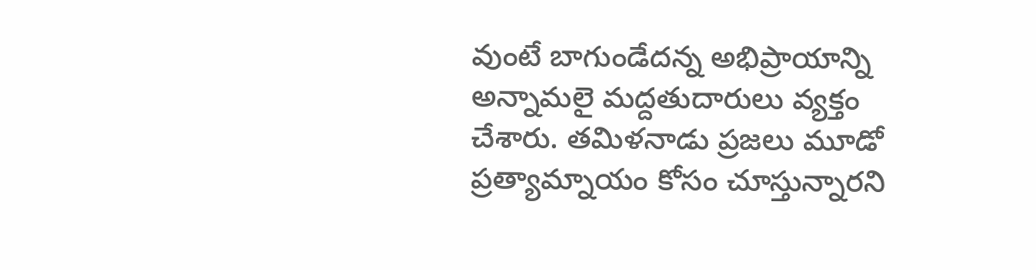వుంటే బాగుండేద‌న్న అభిప్రాయాన్ని అన్నామ‌లై మ‌ద్ద‌తుదారులు వ్య‌క్తం చేశారు. త‌మిళ‌నాడు ప్ర‌జ‌లు మూడో ప్ర‌త్యామ్నాయం కోసం చూస్తున్నార‌ని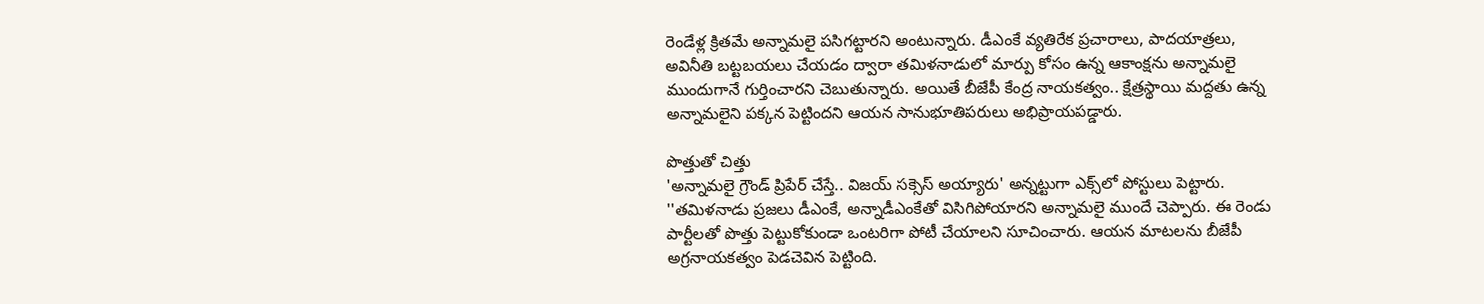రెండేళ్ల క్రిత‌మే అన్నామ‌లై ప‌సిగ‌ట్టార‌ని అంటున్నారు. డీఎంకే వ్యతిరేక ప్రచారాలు, పాదయాత్రలు, అవినీతి బట్టబయలు చేయడం ద్వారా తమిళనాడులో మార్పు కోసం ఉన్న ఆకాంక్షను అన్నామ‌లై ముందుగానే గుర్తించార‌ని చెబుతున్నారు. అయితే బీజేపీ కేంద్ర నాయ‌క‌త్వం.. క్షేత్రస్థాయి మద్దతు ఉన్న అన్నామ‌లైని ప‌క్క‌న పెట్టింద‌ని ఆయ‌న సానుభూతిప‌రులు అభిప్రాయ‌ప‌డ్డారు.

పొత్తుతో చిత్తు
'అన్నామ‌లై గ్రౌండ్ ప్రిపేర్ చేస్తే.. విజ‌య్ స‌క్సెస్ అయ్యారు' అన్న‌ట్టుగా ఎక్స్‌లో పోస్టులు పెట్టారు. ''త‌మిళ‌నాడు ప్ర‌జ‌లు డీఎంకే, అన్నాడీఎంకేతో విసిగిపోయార‌ని అన్నామలై ముందే చెప్పారు. ఈ రెండు పార్టీల‌తో పొత్తు పెట్టుకోకుండా ఒంటరిగా పోటీ చేయాల‌ని సూచించారు. ఆయ‌న మాట‌ల‌ను బీజేపీ అగ్ర‌నాయ‌క‌త్వం పెడ‌చెవిన పెట్టింది.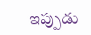ఇప్పుడు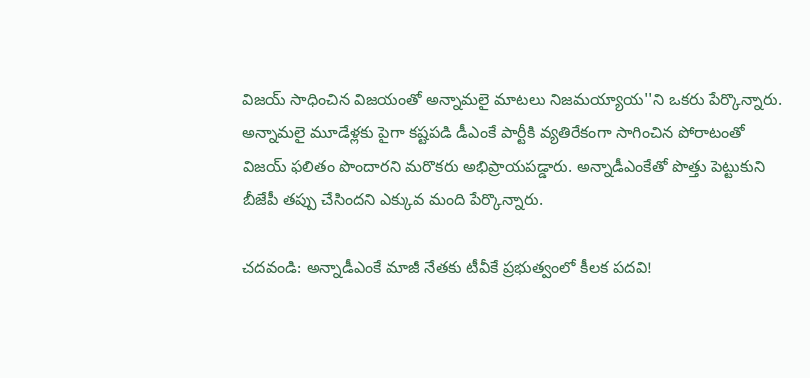విజ‌య్ సాధించిన విజ‌యంతో అన్నామ‌లై మాట‌లు నిజ‌మ‌య్యాయ''ని ఒకరు పేర్కొన్నారు. అన్నామలై మూడేళ్లకు పైగా క‌ష్ట‌ప‌డి డీఎంకే పార్టీకి వ్యతిరేకంగా సాగించిన పోరాటంతో విజ‌య్ ఫ‌లితం పొందార‌ని మ‌రొక‌రు అభిప్రాయ‌ప‌డ్డారు. అన్నాడీఎంకేతో పొత్తు పెట్టుకుని బీజేపీ త‌ప్పు చేసింద‌ని ఎక్కువ మంది పేర్కొన్నారు.

చ‌ద‌వండి: అన్నాడీఎంకే మాజీ నేత‌కు టీవీకే ప్ర‌భుత్వంలో కీల‌క ప‌ద‌వి!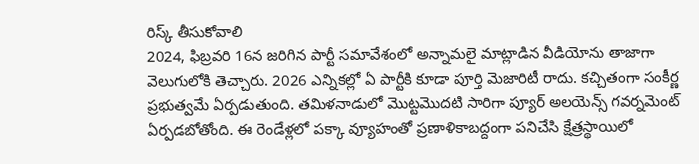రిస్క్ తీసుకోవాలి
2024, ఫిబ్ర‌వ‌రి 16న‌ జ‌రిగిన పార్టీ స‌మావేశంలో అన్నామ‌లై మాట్లాడిన వీడియోను తాజాగా వెలుగులోకి తెచ్చారు. 2026 ఎన్నిక‌ల్లో ఏ పార్టీకి కూడా పూర్తి మెజారిటీ రాదు. క‌చ్చితంగా సంకీర్ణ ప్ర‌భుత్వ‌మే ఏర్ప‌డుతుంది. త‌మిళ‌నాడులో మొట్ట‌మొద‌టి సారిగా ప్యూర్ అల‌యెన్స్ గ‌వ‌ర్న‌మెంట్ ఏర్ప‌డ‌బోతోంది. ఈ రెండేళ్లలో ప‌క్కా వ్యూహంతో ప్ర‌ణాళికాబ‌ద్దంగా ప‌నిచేసి క్షేత్ర‌స్థాయిలో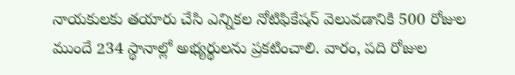నాయ‌కుల‌కు త‌యారు చేసి ఎన్నికల నోటిఫికేష‌న్ వెలువ‌డానికి 500 రోజుల ముందే 234 స్థానాల్లో అభ్య‌ర్థుల‌ను ప్ర‌క‌టించాలి. వారం, ప‌ది రోజుల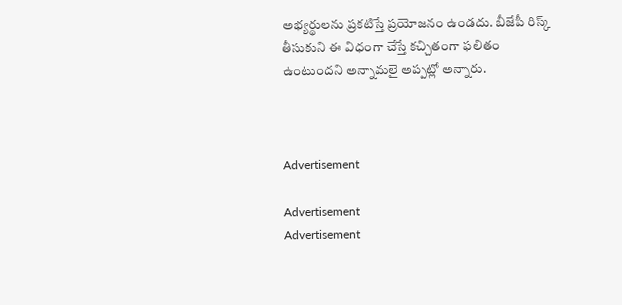అభ్య‌ర్థుల‌ను ప్ర‌క‌టిస్తే ప్ర‌యోజ‌నం ఉండ‌దు. బీజేపీ రిస్క్ తీసుకుని ఈ విధంగా చేస్తే క‌చ్చితంగా ఫ‌లితం ఉంటుంద‌ని అన్నామ‌లై అప్ప‌ట్లో అన్నారు.



Advertisement

Advertisement
Advertisement